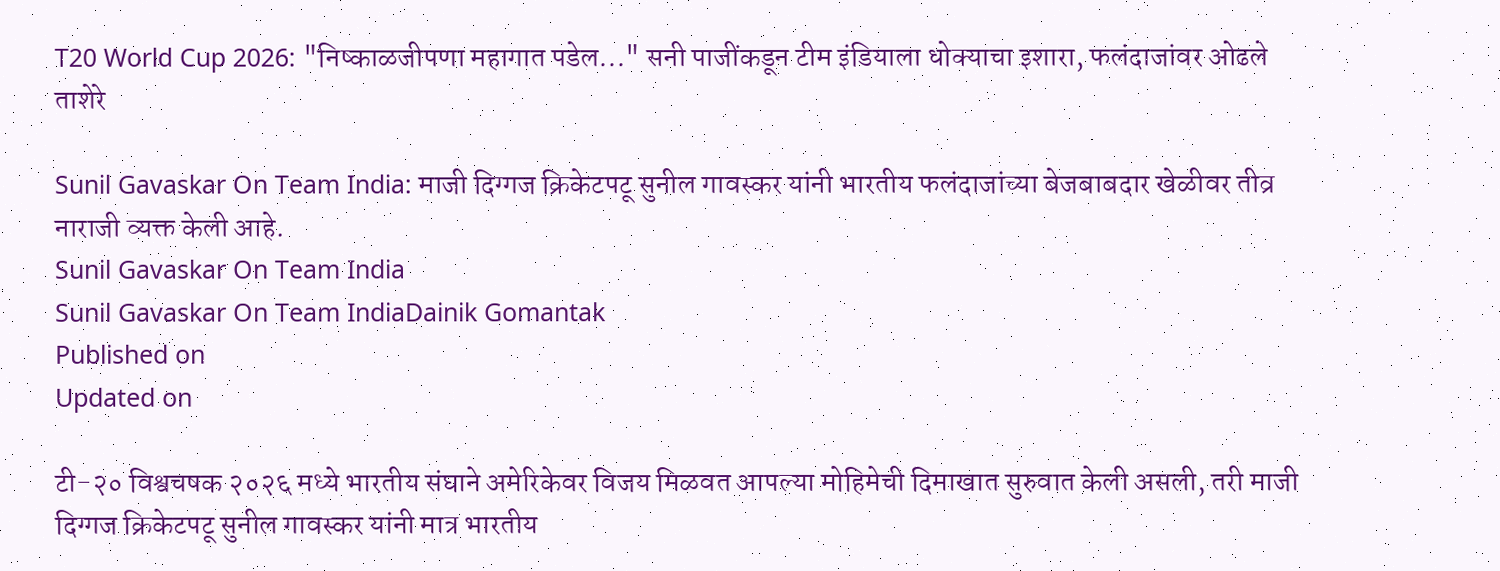T20 World Cup 2026: "निष्काळजीपणा महागात पडेल..." सनी पाजींकडून टीम इंडियाला धोक्याचा इशारा, फलंदाजांवर ओढले ताशेरे

Sunil Gavaskar On Team India: माजी दिग्गज क्रिकेटपटू सुनील गावस्कर यांनी भारतीय फलंदाजांच्या बेजबाबदार खेळीवर तीव्र नाराजी व्यक्त केली आहे.
Sunil Gavaskar On Team India
Sunil Gavaskar On Team IndiaDainik Gomantak
Published on
Updated on

टी-२० विश्वचषक २०२६ मध्ये भारतीय संघाने अमेरिकेवर विजय मिळवत आपल्या मोहिमेची दिमाखात सुरुवात केली असली, तरी माजी दिग्गज क्रिकेटपटू सुनील गावस्कर यांनी मात्र भारतीय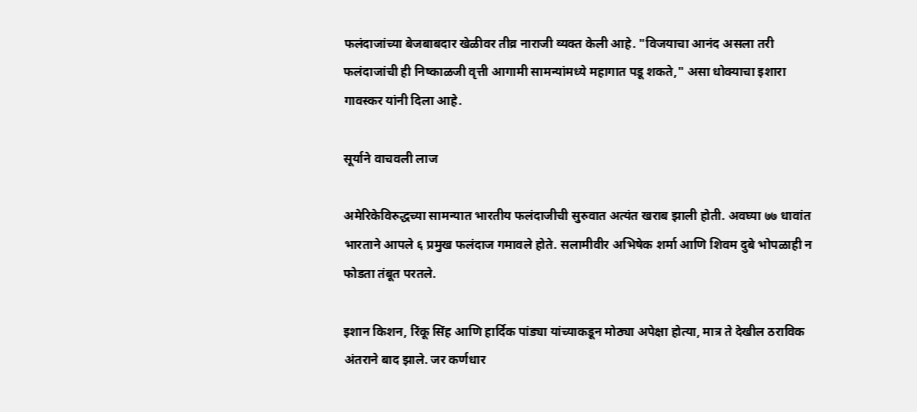फलंदाजांच्या बेजबाबदार खेळीवर तीव्र नाराजी व्यक्त केली आहे. "विजयाचा आनंद असला तरी फलंदाजांची ही निष्काळजी वृत्ती आगामी सामन्यांमध्ये महागात पडू शकते," असा धोक्याचा इशारा गावस्कर यांनी दिला आहे.

सूर्याने वाचवली लाज

अमेरिकेविरुद्धच्या सामन्यात भारतीय फलंदाजीची सुरुवात अत्यंत खराब झाली होती. अवघ्या ७७ धावांत भारताने आपले ६ प्रमुख फलंदाज गमावले होते. सलामीवीर अभिषेक शर्मा आणि शिवम दुबे भोपळाही न फोडता तंबूत परतले.

इशान किशन, रिंकू सिंह आणि हार्दिक पांड्या यांच्याकडून मोठ्या अपेक्षा होत्या, मात्र ते देखील ठराविक अंतराने बाद झाले. जर कर्णधार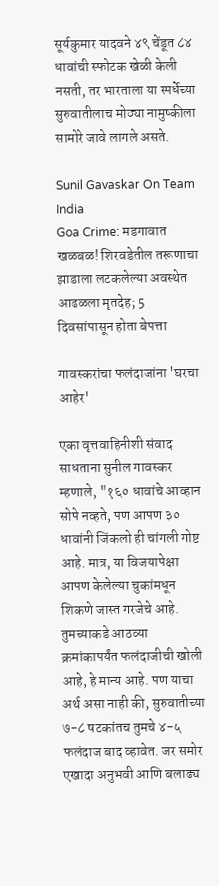सूर्यकुमार यादवने ४९ चेंडूत ८४ धावांची स्फोटक खेळी केली नसती, तर भारताला या स्पर्धेच्या सुरुवातीलाच मोठ्या नामुष्कीला सामोरे जावे लागले असते.

Sunil Gavaskar On Team India
Goa Crime: मडगावात खळबळ! शिरवडेतील तरूणाचा झाडाला लटकलेल्या अवस्थेत आढळला मृतदेह; 5 दिवसांपासून होता बेपत्ता

गावस्करांचा फलंदाजांना 'घरचा आहेर'

एका वृत्तवाहिनीशी संवाद साधताना सुनील गावस्कर म्हणाले, "१६० धावांचे आव्हान सोपे नव्हते, पण आपण ३० धावांनी जिंकलो ही चांगली गोष्ट आहे. मात्र, या विजयापेक्षा आपण केलेल्या चुकांमधून शिकणे जास्त गरजेचे आहे. तुमच्याकडे आठव्या क्रमांकापर्यंत फलंदाजीची खोली आहे, हे मान्य आहे. पण याचा अर्थ असा नाही की, सुरुवातीच्या ७-८ षटकांतच तुमचे ४-५ फलंदाज बाद व्हावेत. जर समोर एखादा अनुभवी आणि बलाढ्य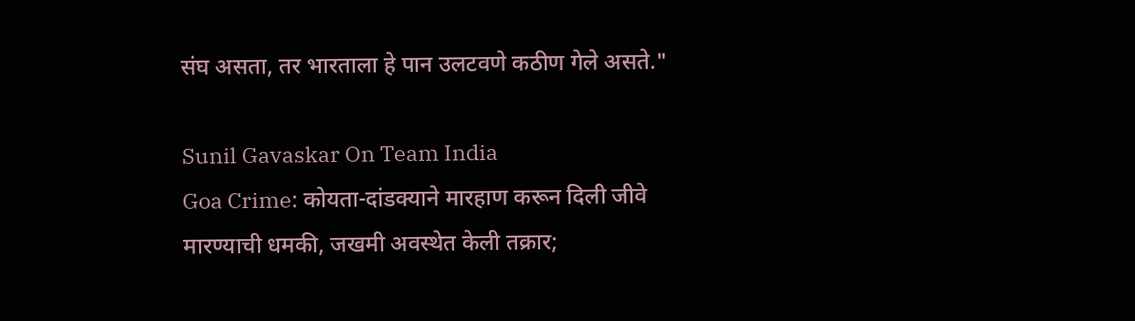संघ असता, तर भारताला हे पान उलटवणे कठीण गेले असते."

Sunil Gavaskar On Team India
Goa Crime: कोयता-दांडक्याने मारहाण करून दिली जीवे मारण्याची धमकी, जखमी अवस्थेत केली तक्रार;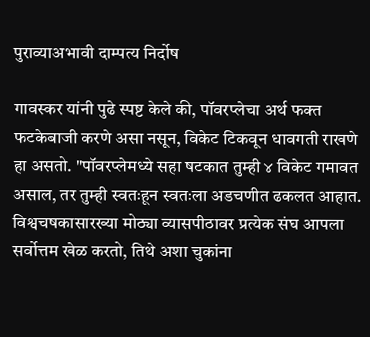पुराव्याअभावी दाम्पत्य निर्दोष

गावस्कर यांनी पुढे स्पष्ट केले की, पॉवरप्लेचा अर्थ फक्त फटकेबाजी करणे असा नसून, विकेट टिकवून धावगती राखणे हा असतो. "पॉवरप्लेमध्ये सहा षटकात तुम्ही ४ विकेट गमावत असाल, तर तुम्ही स्वतःहून स्वतःला अडचणीत ढकलत आहात. विश्वचषकासारख्या मोठ्या व्यासपीठावर प्रत्येक संघ आपला सर्वोत्तम खेळ करतो, तिथे अशा चुकांना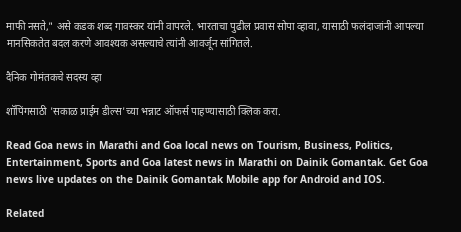माफी नसते," असे कडक शब्द गावस्कर यांनी वापरले. भारताचा पुढील प्रवास सोपा व्हावा, यासाठी फलंदाजांनी आपल्या मानसिकतेत बदल करणे आवश्यक असल्याचे त्यांनी आवर्जून सांगितले.

दैनिक गोमंतकचे सदस्य व्हा

शॉपिंगसाठी 'सकाळ प्राईम डील्स'च्या भन्नाट ऑफर्स पाहण्यासाठी क्लिक करा.

Read Goa news in Marathi and Goa local news on Tourism, Business, Politics, Entertainment, Sports and Goa latest news in Marathi on Dainik Gomantak. Get Goa news live updates on the Dainik Gomantak Mobile app for Android and IOS.

Related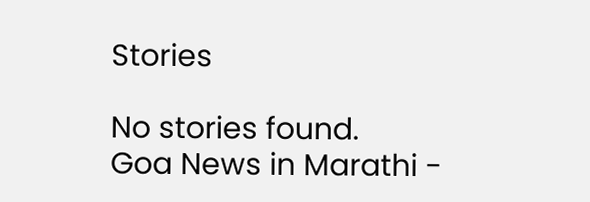Stories

No stories found.
Goa News in Marathi -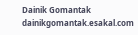Dainik Gomantak
dainikgomantak.esakal.com